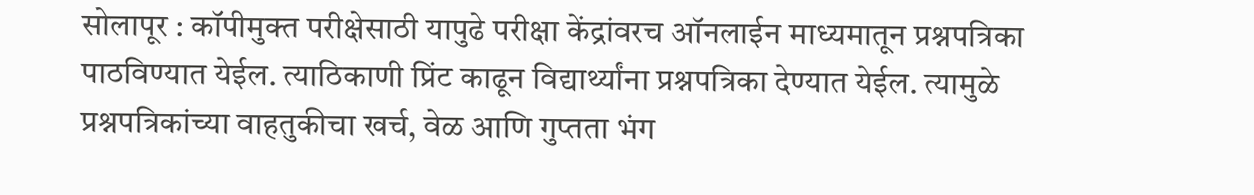सोलापूर : कॉपीमुक्त परीक्षेसाठी यापुढे परीक्षा केंद्रांवरच ऑनलाईन माध्यमातून प्रश्नपत्रिका पाठविण्यात येईल. त्याठिकाणी प्रिंट काढून विद्यार्थ्यांना प्रश्नपत्रिका देण्यात येईल. त्यामुळे प्रश्नपत्रिकांच्या वाहतुकीचा खर्च, वेळ आणि गुप्तता भंग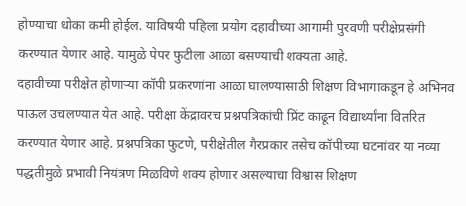होण्याचा धोका कमी होईल. याविषयी पहिला प्रयोग दहावीच्या आगामी पुरवणी परीक्षेप्रसंगी करण्यात येणार आहे. यामुळे पेपर फुटीला आळा बसण्याची शक्यता आहे.
दहावीच्या परीक्षेत होणाऱ्या कॉपी प्रकरणांना आळा घालण्यासाठी शिक्षण विभागाकडून हे अभिनव पाऊल उचलण्यात येत आहे. परीक्षा केंद्रावरच प्रश्नपत्रिकांची प्रिंट काढून विद्यार्थ्यांना वितरित करण्यात येणार आहे. प्रश्नपत्रिका फुटणे, परीक्षेतील गैरप्रकार तसेच कॉपीच्या घटनांवर या नव्या पद्धतीमुळे प्रभावी नियंत्रण मिळविणे शक्य होणार असल्याचा विश्वास शिक्षण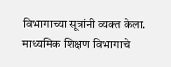विभागाच्या सूत्रांनी व्यक्त केला.
माध्यमिक शिक्षण विभागाचे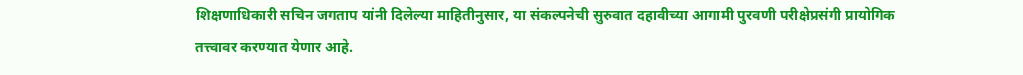शिक्षणाधिकारी सचिन जगताप यांनी दिलेल्या माहितीनुसार, या संकल्पनेची सुरुवात दहावीच्या आगामी पुरवणी परीक्षेप्रसंगी प्रायोगिक तत्त्वावर करण्यात येणार आहे.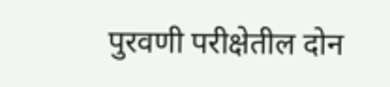पुरवणी परीक्षेतील दोन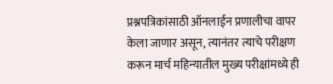प्रश्नपत्रिकांसाठी ऑनलाईन प्रणालीचा वापर केला जाणार असून, त्यानंतर त्याचे परीक्षण करून मार्च महिन्यातील मुख्य परीक्षांमध्ये ही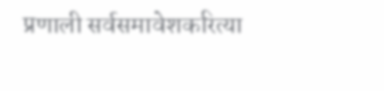प्रणाली सर्वसमावेशकरित्या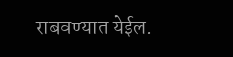राबवण्यात येईल.